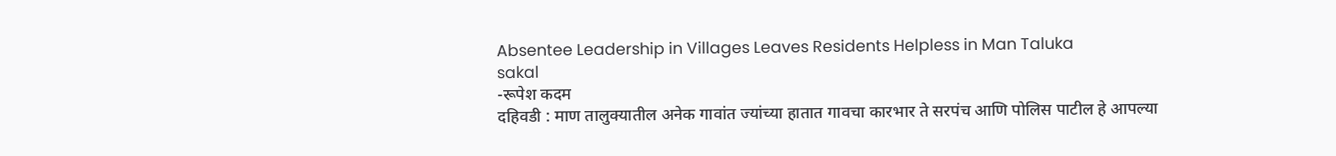Absentee Leadership in Villages Leaves Residents Helpless in Man Taluka
sakal
-रूपेश कदम
दहिवडी : माण तालुक्यातील अनेक गावांत ज्यांच्या हातात गावचा कारभार ते सरपंच आणि पोलिस पाटील हे आपल्या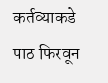कर्तव्याकडे पाठ फिरवून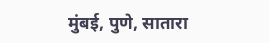मुंबई, पुणे, सातारा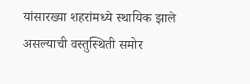यांसारख्या शहरांमध्ये स्थायिक झाले असल्याची वस्तुस्थिती समोर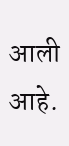आली आहे.